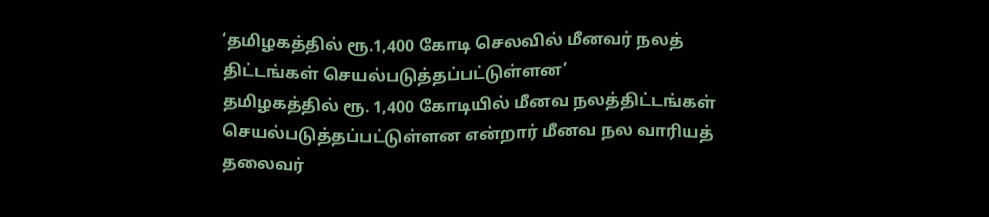‘தமிழகத்தில் ரூ.1,400 கோடி செலவில் மீனவர் நலத் திட்டங்கள் செயல்படுத்தப்பட்டுள்ளன’
தமிழகத்தில் ரூ. 1,400 கோடியில் மீனவ நலத்திட்டங்கள் செயல்படுத்தப்பட்டுள்ளன என்றார் மீனவ நல வாரியத் தலைவர்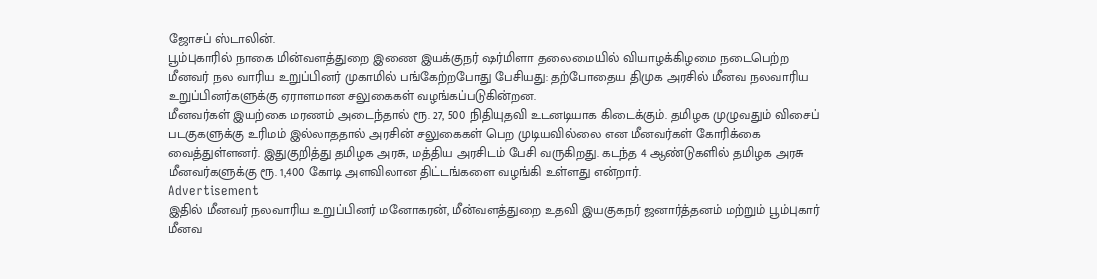ஜோசப் ஸ்டாலின்.
பூம்புகாரில் நாகை மின்வளத்துறை இணை இயக்குநர் ஷர்மிளா தலைமையில் வியாழக்கிழமை நடைபெற்ற மீனவர் நல வாரிய உறுப்பினர் முகாமில் பங்கேற்றபோது பேசியது: தற்போதைய திமுக அரசில் மீனவ நலவாரிய உறுப்பினர்களுக்கு ஏராளமான சலுகைகள் வழங்கப்படுகின்றன.
மீனவர்கள் இயற்கை மரணம் அடைந்தால் ரூ. 27, 500 நிதியுதவி உடனடியாக கிடைக்கும். தமிழக முழுவதும் விசைப் படகுகளுக்கு உரிமம் இல்லாததால் அரசின் சலுகைகள் பெற முடியவில்லை என மீனவர்கள் கோரிக்கை வைத்துள்ளனர். இதுகுறித்து தமிழக அரசு, மத்திய அரசிடம் பேசி வருகிறது. கடந்த 4 ஆண்டுகளில் தமிழக அரசு மீனவர்களுக்கு ரூ. 1,400 கோடி அளவிலான திட்டங்களை வழங்கி உள்ளது என்றார்.
Advertisement
இதில் மீனவர் நலவாரிய உறுப்பினர் மனோகரன், மீன்வளத்துறை உதவி இயகுகநர் ஜனார்த்தனம் மற்றும் பூம்புகார் மீனவ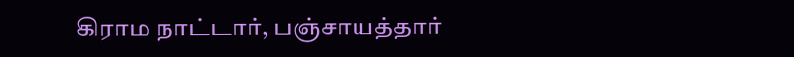கிராம நாட்டார், பஞ்சாயத்தார்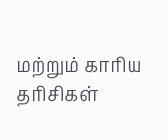மற்றும் காரிய தரிசிகள்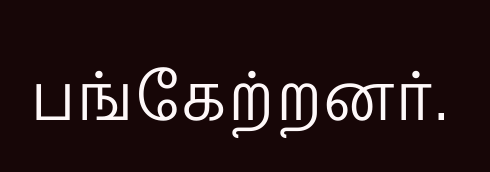பங்கேற்றனர்.